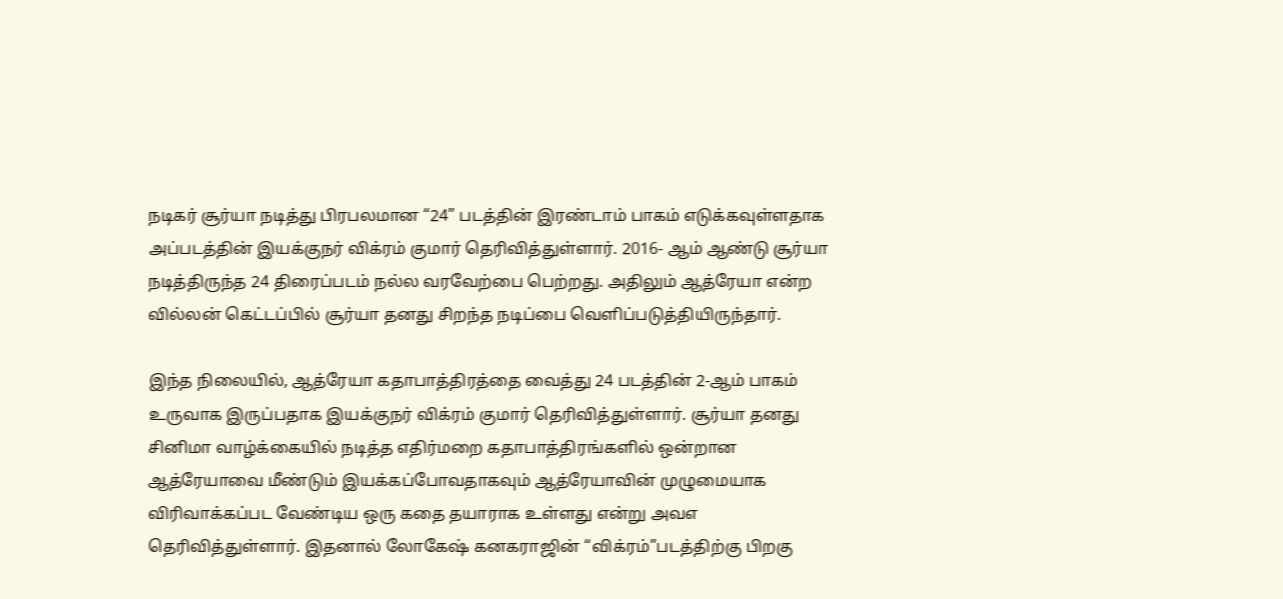நடிகர் சூர்யா நடித்து பிரபலமான “24” படத்தின் இரண்டாம் பாகம் எடுக்கவுள்ளதாக அப்படத்தின் இயக்குநர் விக்ரம் குமார் தெரிவித்துள்ளார். 2016- ஆம் ஆண்டு சூர்யா நடித்திருந்த 24 திரைப்படம் நல்ல வரவேற்பை பெற்றது. அதிலும் ஆத்ரேயா என்ற வில்லன் கெட்டப்பில் சூர்யா தனது சிறந்த நடிப்பை வெளிப்படுத்தியிருந்தார்.

இந்த நிலையில், ஆத்ரேயா கதாபாத்திரத்தை வைத்து 24 படத்தின் 2-ஆம் பாகம் உருவாக இருப்பதாக இயக்குநர் விக்ரம் குமார் தெரிவித்துள்ளார். சூர்யா தனது சினிமா வாழ்க்கையில் நடித்த எதிர்மறை கதாபாத்திரங்களில் ஒன்றான ஆத்ரேயாவை மீண்டும் இயக்கப்போவதாகவும் ஆத்ரேயாவின் முழுமையாக விரிவாக்கப்பட வேண்டிய ஒரு கதை தயாராக உள்ளது என்று அவஎ தெரிவித்துள்ளார். இதனால் லோகேஷ் கனகராஜின் “விக்ரம்”படத்திற்கு பிறகு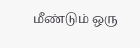மீண்டும் ஒரு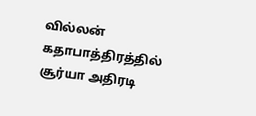வில்லன் கதாபாத்திரத்தில் சூர்யா அதிரடி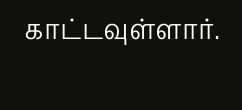காட்டவுள்ளார்.